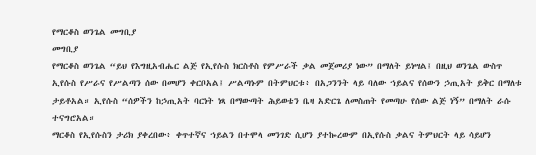የማርቆስ ወንጌል መግቢያ
መግቢያ
የማርቆስ ወንጌል “ይህ የእግዚአብሔር ልጅ የኢየሱስ ክርስቶስ የምሥራች ቃል መጀመሪያ ነው” በማለት ይነሣል፤ በዚህ ወንጌል ውስጥ ኢየሱስ የሥራና የሥልጣን ሰው በመሆን ቀርቦአል፤ ሥልጣኑም በትምህርቱ፥ በአጋንንት ላይ ባለው ኀይልና የሰውን ኃጢአት ይቅር በማለቱ ታይቶአል። ኢየሱስ “ሰዎችን ከኃጢአት ባርነት ነጻ በማውጣት ሕይወቴን ቤዛ አድርጌ ለመስጠት የመጣሁ የሰው ልጅ ነኝ” በማለት ራሱ ተናግሮአል።
ማርቆስ የኢየሱስን ታሪክ ያቀረበው፥ ቀጥተኛና ኀይልን በተሞላ መንገድ ሲሆን ያተኰረውም በኢየሱስ ቃልና ትምህርት ላይ ሳይሆን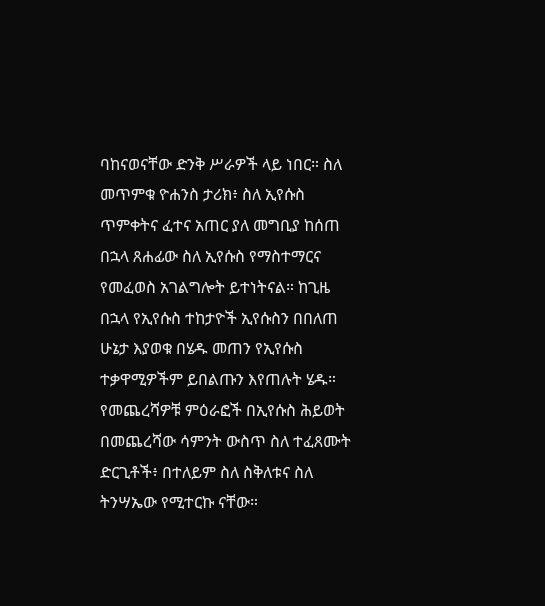ባከናወናቸው ድንቅ ሥራዎች ላይ ነበር። ስለ መጥምቁ ዮሐንስ ታሪክ፥ ስለ ኢየሱስ ጥምቀትና ፈተና አጠር ያለ መግቢያ ከሰጠ በኋላ ጸሐፊው ስለ ኢየሱስ የማስተማርና የመፈወስ አገልግሎት ይተነትናል። ከጊዜ በኋላ የኢየሱስ ተከታዮች ኢየሱስን በበለጠ ሁኔታ እያወቁ በሄዱ መጠን የኢየሱስ ተቃዋሚዎችም ይበልጡን እየጠሉት ሄዱ። የመጨረሻዎቹ ምዕራፎች በኢየሱስ ሕይወት በመጨረሻው ሳምንት ውስጥ ስለ ተፈጸሙት ድርጊቶች፥ በተለይም ስለ ስቅለቱና ስለ ትንሣኤው የሚተርኩ ናቸው።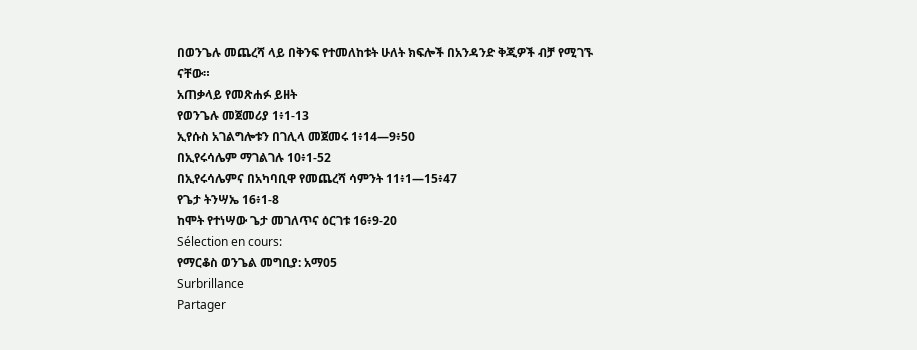በወንጌሉ መጨረሻ ላይ በቅንፍ የተመለከቱት ሁለት ክፍሎች በአንዳንድ ቅጂዎች ብቻ የሚገኙ ናቸው።
አጠቃላይ የመጽሐፉ ይዘት
የወንጌሉ መጀመሪያ 1፥1-13
ኢየሱስ አገልግሎቱን በገሊላ መጀመሩ 1፥14—9፥50
በኢየሩሳሌም ማገልገሉ 10፥1-52
በኢየሩሳሌምና በአካባቢዋ የመጨረሻ ሳምንት 11፥1—15፥47
የጌታ ትንሣኤ 16፥1-8
ከሞት የተነሣው ጌታ መገለጥና ዕርገቱ 16፥9-20
Sélection en cours:
የማርቆስ ወንጌል መግቢያ: አማ05
Surbrillance
Partager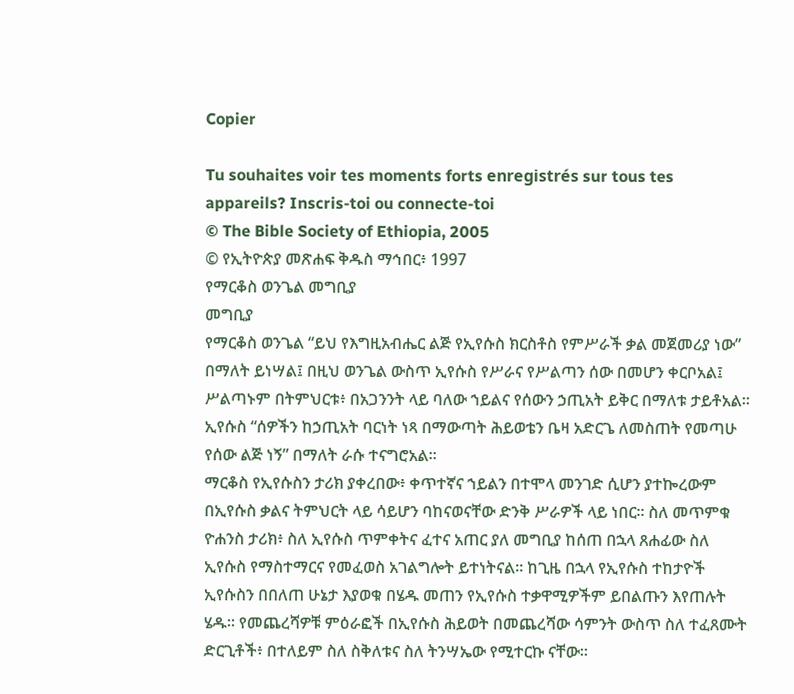Copier

Tu souhaites voir tes moments forts enregistrés sur tous tes appareils? Inscris-toi ou connecte-toi
© The Bible Society of Ethiopia, 2005
© የኢትዮጵያ መጽሐፍ ቅዱስ ማኅበር፥ 1997
የማርቆስ ወንጌል መግቢያ
መግቢያ
የማርቆስ ወንጌል “ይህ የእግዚአብሔር ልጅ የኢየሱስ ክርስቶስ የምሥራች ቃል መጀመሪያ ነው” በማለት ይነሣል፤ በዚህ ወንጌል ውስጥ ኢየሱስ የሥራና የሥልጣን ሰው በመሆን ቀርቦአል፤ ሥልጣኑም በትምህርቱ፥ በአጋንንት ላይ ባለው ኀይልና የሰውን ኃጢአት ይቅር በማለቱ ታይቶአል። ኢየሱስ “ሰዎችን ከኃጢአት ባርነት ነጻ በማውጣት ሕይወቴን ቤዛ አድርጌ ለመስጠት የመጣሁ የሰው ልጅ ነኝ” በማለት ራሱ ተናግሮአል።
ማርቆስ የኢየሱስን ታሪክ ያቀረበው፥ ቀጥተኛና ኀይልን በተሞላ መንገድ ሲሆን ያተኰረውም በኢየሱስ ቃልና ትምህርት ላይ ሳይሆን ባከናወናቸው ድንቅ ሥራዎች ላይ ነበር። ስለ መጥምቁ ዮሐንስ ታሪክ፥ ስለ ኢየሱስ ጥምቀትና ፈተና አጠር ያለ መግቢያ ከሰጠ በኋላ ጸሐፊው ስለ ኢየሱስ የማስተማርና የመፈወስ አገልግሎት ይተነትናል። ከጊዜ በኋላ የኢየሱስ ተከታዮች ኢየሱስን በበለጠ ሁኔታ እያወቁ በሄዱ መጠን የኢየሱስ ተቃዋሚዎችም ይበልጡን እየጠሉት ሄዱ። የመጨረሻዎቹ ምዕራፎች በኢየሱስ ሕይወት በመጨረሻው ሳምንት ውስጥ ስለ ተፈጸሙት ድርጊቶች፥ በተለይም ስለ ስቅለቱና ስለ ትንሣኤው የሚተርኩ ናቸው።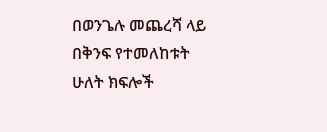በወንጌሉ መጨረሻ ላይ በቅንፍ የተመለከቱት ሁለት ክፍሎች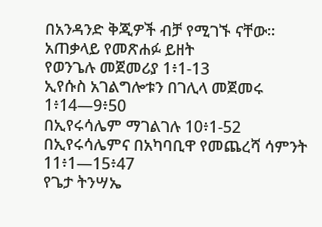በአንዳንድ ቅጂዎች ብቻ የሚገኙ ናቸው።
አጠቃላይ የመጽሐፉ ይዘት
የወንጌሉ መጀመሪያ 1፥1-13
ኢየሱስ አገልግሎቱን በገሊላ መጀመሩ 1፥14—9፥50
በኢየሩሳሌም ማገልገሉ 10፥1-52
በኢየሩሳሌምና በአካባቢዋ የመጨረሻ ሳምንት 11፥1—15፥47
የጌታ ትንሣኤ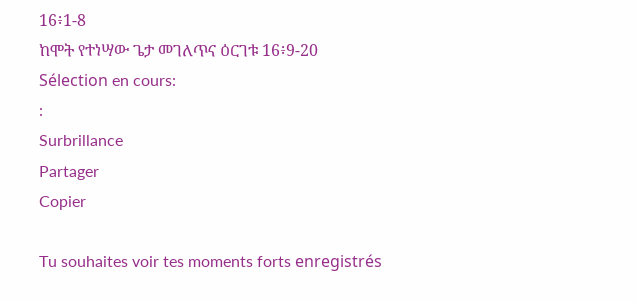16፥1-8
ከሞት የተነሣው ጌታ መገለጥና ዕርገቱ 16፥9-20
Sélection en cours:
:
Surbrillance
Partager
Copier

Tu souhaites voir tes moments forts enregistrés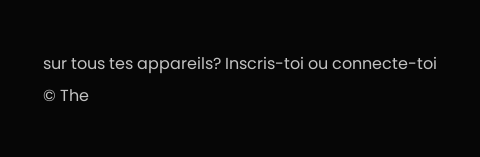sur tous tes appareils? Inscris-toi ou connecte-toi
© The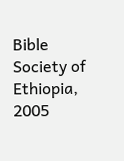Bible Society of Ethiopia, 2005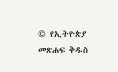© የኢትዮጵያ መጽሐፍ ቅዱስ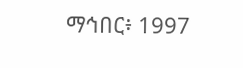ማኅበር፥ 1997